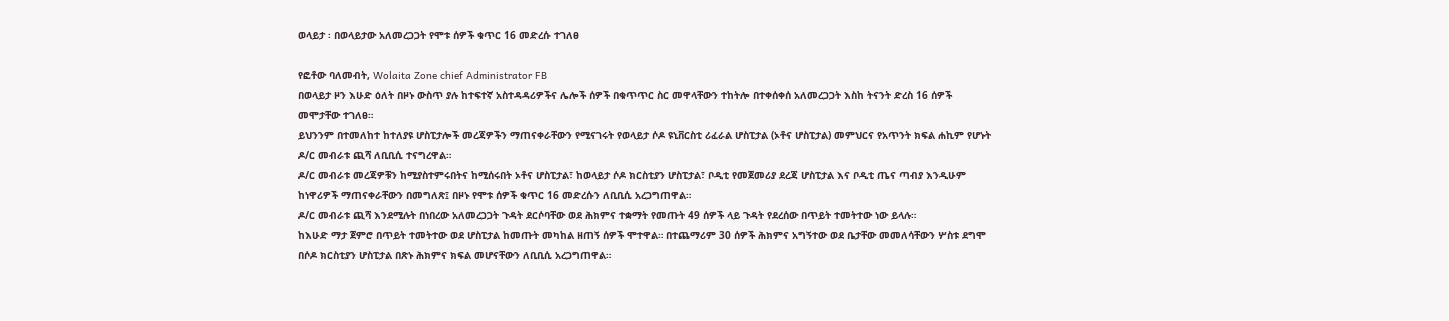ወላይታ ፡ በወላይታው አለመረጋጋት የሞቱ ሰዎች ቁጥር 16 መድረሱ ተገለፀ

የፎቶው ባለመብት, Wolaita Zone chief Administrator FB
በወላይታ ዞን እሁድ ዕለት በዞኑ ውስጥ ያሉ ከተፍተኛ አስተዳዳሪዎችና ሌሎች ሰዎች በቁጥጥር ስር መዋላቸውን ተከትሎ በተቀሰቀሰ አለመረጋጋት እስከ ትናንት ድረስ 16 ሰዎች መሞታቸው ተገለፀ።
ይህንንም በተመለከተ ከተለያዩ ሆስፒታሎች መረጃዎችን ማጠናቀራቸውን የሚናገሩት የወላይታ ሶዶ ዩኒቨርስቲ ሪፈራል ሆስፒታል (ኦቶና ሆስፒታል) መምህርና የአጥንት ክፍል ሐኪም የሆኑት ዶ/ር መብራቱ ጪሻ ለቢቢሲ ተናግረዋል።
ዶ/ር መብራቱ መረጃዎቹን ከሚያስተምሩበትና ከሚሰሩበት ኦቶና ሆስፒታል፣ ከወላይታ ሶዶ ክርስቲያን ሆስፒታል፣ ቦዲቲ የመጀመሪያ ደረጃ ሆስፒታል እና ቦዲቲ ጤና ጣብያ እንዲሁም ከነዋሪዎች ማጠናቀራቸውን በመግለጽ፤ በዞኑ የሞቱ ሰዎች ቁጥር 16 መድረሱን ለቢቢሲ አረጋግጠዋል።
ዶ/ር መብራቱ ጪሻ እንደሚሉት በነበረው አለመረጋጋት ጉዳት ደርሶባቸው ወደ ሕክምና ተቋማት የመጡት 49 ሰዎች ላይ ጉዳት የደረሰው በጥይት ተመትተው ነው ይላሉ።
ከእሁድ ማታ ጀምሮ በጥይት ተመትተው ወደ ሆስፒታል ከመጡት መካከል ዘጠኝ ሰዎች ሞተዋል። በተጨማሪም 30 ሰዎች ሕክምና አግኝተው ወደ ቤታቸው መመለሳቸውን ሦስቱ ደግሞ በሶዶ ክርስቲያን ሆስፒታል በጽኑ ሕክምና ክፍል መሆናቸውን ለቢቢሲ አረጋግጠዋል።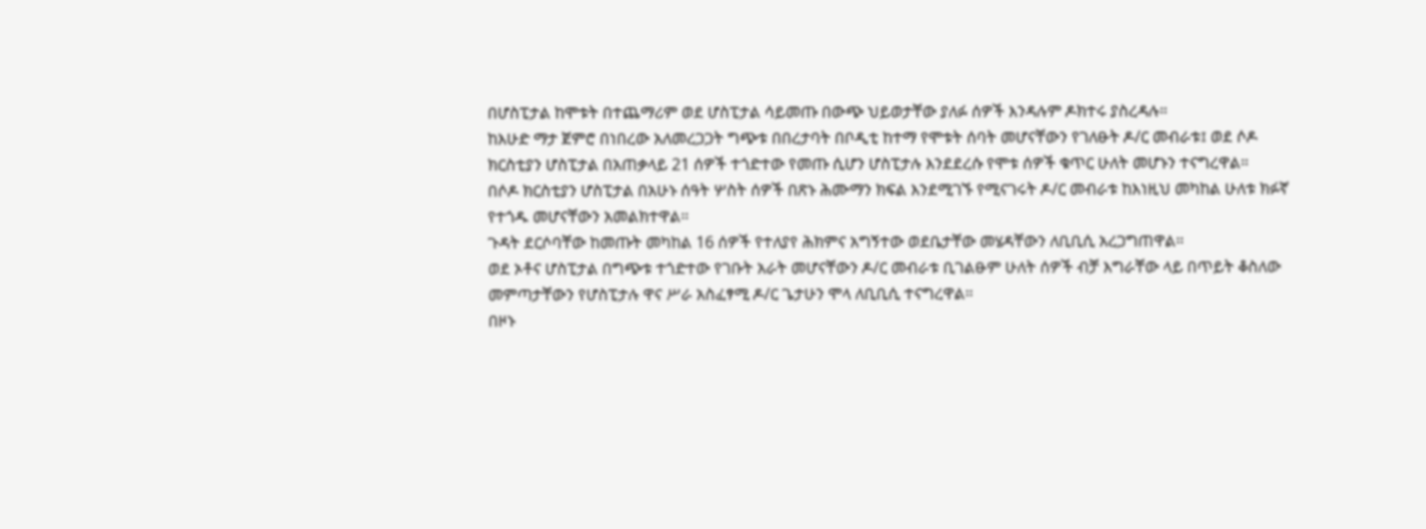በሆስፒታል ከሞቱት በተጨማሪም ወደ ሆስፒታል ሳይመጡ በውጭ ህይወታቸው ያለፉ ሰዎች እንዳሉም ዶክተሩ ያስረዳሉ።
ከእሁድ ማታ ጀምሮ በነበረው አለመረጋጋት ግጭቱ በበረታባት በቦዲቲ ከተማ የሞቱት ሰባት መሆናቸውን የገለፁት ዶ/ር መብራቱ፤ ወደ ሶዶ ክርስቲያን ሆስፒታል በአጠቃላይ 21 ሰዎች ተጎድተው የመጡ ሲሆን ሆስፒታሉ እንደደረሱ የሞቱ ሰዎች ቁጥር ሁለት መሆኑን ተናግረዋል።
በሶዶ ክርስቲያን ሆስፒታል በአሁኑ ሰዓት ሦስት ሰዎች በጽኑ ሕሙማን ክፍል እንደሚገኙ የሚናገሩት ዶ/ር መብራቱ ከእነዚህ መካከል ሁለቱ ክፉኛ የተጎዱ መሆናቸውን አመልክተዋል።
ጉዳት ደርሶባቸው ከመጡት መካከል 16 ሰዎች የተለያየ ሕክምና አግኝተው ወደቤታቸው መሄዳቸውን ለቢቢሲ አረጋግጠዋል።
ወደ ኦቶና ሆስፒታል በግጭቱ ተጎድተው የገቡት አራት መሆናቸውን ዶ/ር መብራቱ ቢገልፁም ሁለት ሰዎች ብቻ እግራቸው ላይ በጥይት ቆስለው መምጣታቸውን የሆስፒታሉ ዋና ሥራ አስፈፃሚ ዶ/ር ጌታሁን ሞላ ለቢቢሲ ተናግረዋል።
በዞኑ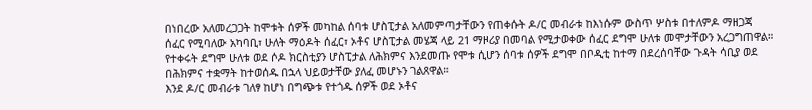በነበረው አለመረጋጋት ከሞቱት ሰዎች መካከል ሰባቱ ሆስፒታል አለመምጣታቸውን የጠቀሱት ዶ/ር መብራቱ ከእነሱም ውስጥ ሦስቱ በተለምዶ ማዘጋጃ ሰፈር የሚባለው አካባቢ፣ ሁለት ማዕዶት ሰፈር፣ ኦቶና ሆስፒታል መሄጃ ላይ 21 ማዞሪያ በመባል የሚታወቀው ሰፈር ደግሞ ሁለቱ መሞታቸውን አረጋግጠዋል።
የተቀሩት ደግሞ ሁለቱ ወደ ሶዶ ክርስቲያን ሆስፒታል ለሕክምና እንደመጡ የሞቱ ሲሆን ሰባቱ ሰዎች ደግሞ በቦዲቲ ከተማ በደረሰባቸው ጉዳት ሳቢያ ወደ በሕክምና ተቋማት ከተወሰዱ በኋላ ህይወታቸው ያለፈ መሆኑን ገልጸዋል።
እንደ ዶ/ር መብራቱ ገለፃ ከሆነ በግጭቱ የተጎዱ ሰዎች ወደ ኦቶና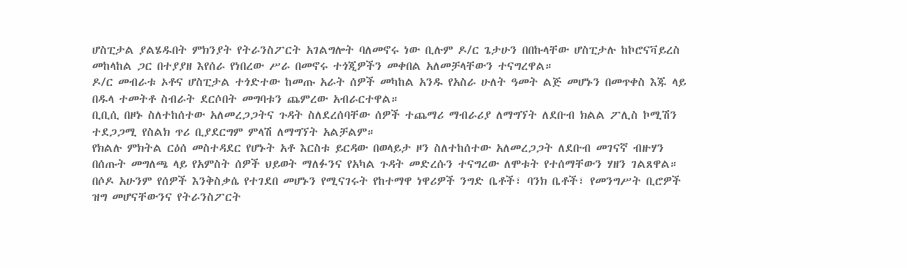ሆስፒታል ያልሄዱበት ምክንያት የትራንስፖርት አገልግሎት ባለመኖሩ ነው ቢሉም ዶ/ር ጌታሁን በበኩላቸው ሆስፒታሉ ከኮሮናቫይረስ መከላከል ጋር በተያያዘ እየሰራ የነበረው ሥራ በመኖሩ ተጎጂዎችን መቀበል አለመቻላቸውን ተናግረዋል።
ዶ/ር መብራቱ ኦቶና ሆስፒታል ተጎድተው ከመጡ አራት ሰዎች መካከል አንዱ የአስራ ሁለት ዓመት ልጅ መሆኑን በመጥቀስ እጁ ላይ በዱላ ተመትቶ ስብራት ደርሶበት መግባቱን ጨምረው አብራርተዋል።
ቢቢሲ በዞኑ ስለተከሰተው አለመረጋጋትና ጉዳት ስለደረሰባቸው ሰዎች ተጨማሪ ማብራሪያ ለማግኘት ለደቡብ ክልል ፖሊስ ኮሚሽን ተደጋጋሚ የስልክ ጥሪ ቢያደርግም ምላሽ ለማግኘት አልቻልም።
የክልሉ ምክትል ርዕሰ መስተዳደር የሆኑት አቶ እርስቱ ይርዳው በወላይታ ዞን ስለተከሰተው አለመረጋጋት ለደቡብ መገናኛ ብዙሃን በሰጡት መግለጫ ላይ የአምስት ሰዎች ህይወት ማለፉንና የአካል ጉዳት መድረሱን ተናግረው ለሞቱት የተሰማቸውን ሃዘን ገልጸዋል።
በሶዶ አሁንም የሰዎች እንቅስቃሴ የተገደበ መሆኑን የሚናገሩት የከተማዋ ነዋሪዎች ንግድ ቤቶች፣ ባንክ ቤቶች፣ የመንግሥት ቢሮዎች ዝግ መሆናቸውንና የትራንስፖርት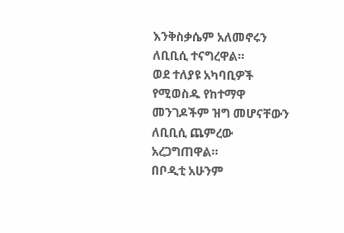እንቅስቃሴም አለመኖሩን ለቢቢሲ ተናግረዋል።
ወደ ተለያዩ አካባቢዎች የሚወስዱ የከተማዋ መንገዶችም ዝግ መሆናቸውን ለቢቢሲ ጨምረው አረጋግጠዋል።
በቦዲቲ አሁንም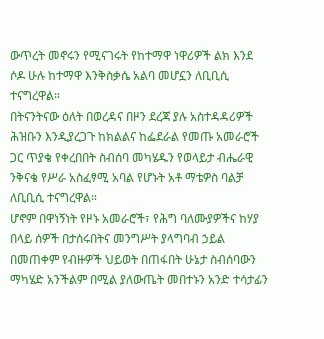ውጥረት መኖሩን የሚናገሩት የከተማዋ ነዋሪዎች ልክ እንደ ሶዶ ሁሉ ከተማዋ እንቅስቃሴ አልባ መሆኗን ለቢቢሲ ተናግረዋል።
በትናንትናው ዕለት በወረዳና በዞን ደረጃ ያሉ አስተዳዳሪዎች ሕዝቡን እንዲያረጋጉ ከክልልና ከፌደራል የመጡ አመራሮች ጋር ጥያቄ የቀረበበት ስብሰባ መካሄዱን የወላይታ ብሔራዊ ንቅናቄ የሥራ አስፈፃሚ አባል የሆኑት አቶ ማቴዎስ ባልቻ ለቢቢሲ ተናግረዋል።
ሆኖም በዋነኝነት የዞኑ አመራሮች፣ የሕግ ባለሙያዎችና ከሃያ በላይ ሰዎች በታሰሩበትና መንግሥት ያላግባብ ኃይል በመጠቀም የብዙዎች ህይወት በጠፋበት ሁኔታ ስብሰባውን ማካሄድ አንችልም በሚል ያለውጤት መበተኑን አንድ ተሳታፊን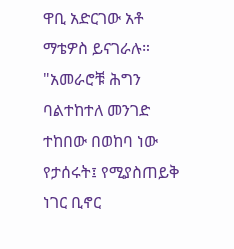ዋቢ አድርገው አቶ ማቴዎስ ይናገራሉ።
"አመራሮቹ ሕግን ባልተከተለ መንገድ ተከበው በወከባ ነው የታሰሩት፤ የሚያስጠይቅ ነገር ቢኖር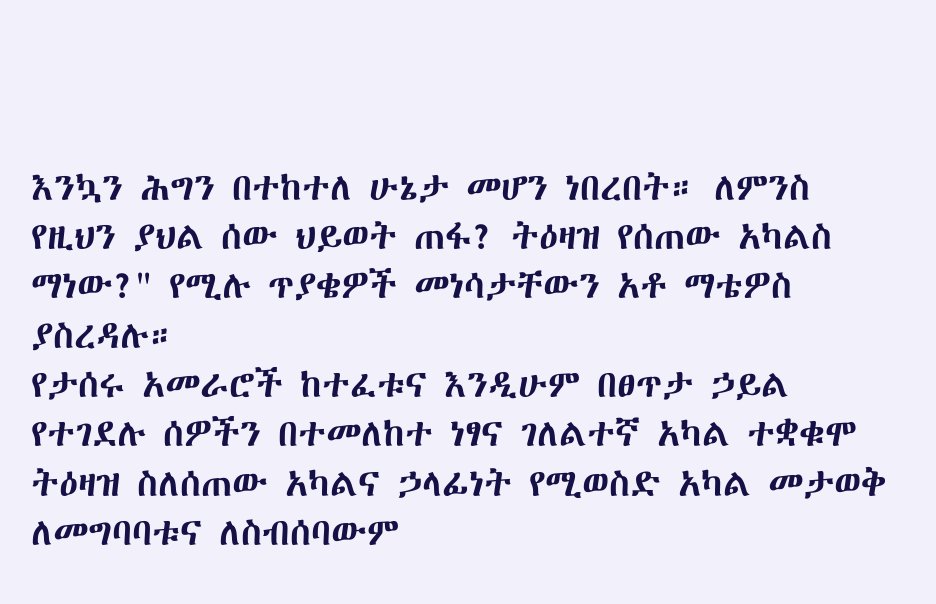እንኳን ሕግን በተከተለ ሁኔታ መሆን ነበረበት። ለምንስ የዚህን ያህል ሰው ህይወት ጠፋ? ትዕዛዝ የሰጠው አካልስ ማነው?" የሚሉ ጥያቄዎች መነሳታቸውን አቶ ማቴዎስ ያስረዳሉ።
የታሰሩ አመራሮች ከተፈቱና እንዲሁም በፀጥታ ኃይል የተገደሉ ሰዎችን በተመለከተ ነፃና ገለልተኛ አካል ተቋቁሞ ትዕዛዝ ስለሰጠው አካልና ኃላፊነት የሚወስድ አካል መታወቅ ለመግባባቱና ለስብሰባውም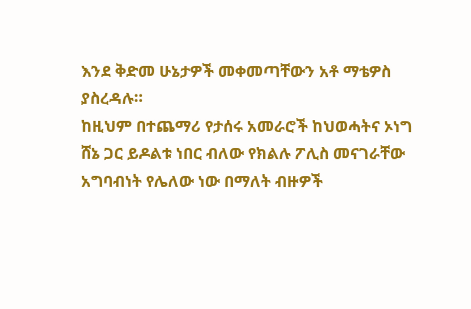እንደ ቅድመ ሁኔታዎች መቀመጣቸውን አቶ ማቴዎስ ያስረዳሉ።
ከዚህም በተጨማሪ የታሰሩ አመራሮች ከህወሓትና ኦነግ ሸኔ ጋር ይዶልቱ ነበር ብለው የክልሉ ፖሊስ መናገራቸው አግባብነት የሌለው ነው በማለት ብዙዎች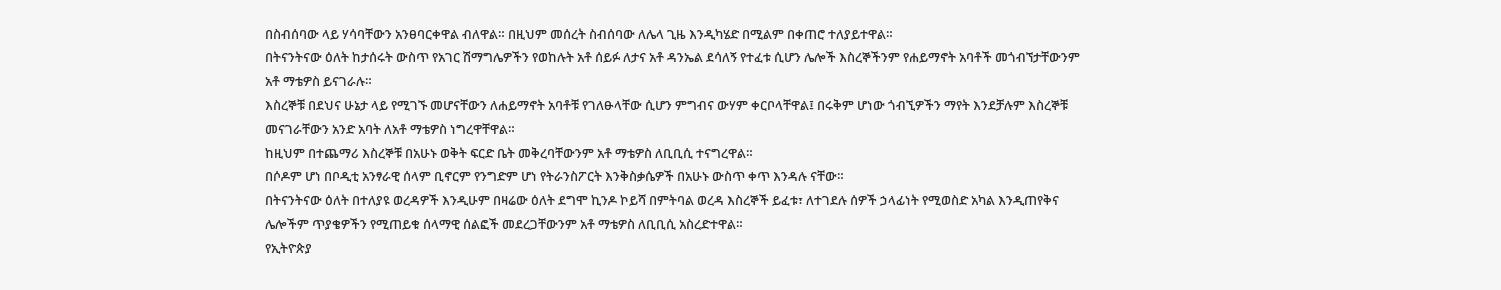በስብሰባው ላይ ሃሳባቸውን አንፀባርቀዋል ብለዋል። በዚህም መሰረት ስብሰባው ለሌላ ጊዜ እንዲካሄድ በሚልም በቀጠሮ ተለያይተዋል።
በትናንትናው ዕለት ከታሰሩት ውስጥ የአገር ሽማግሌዎችን የወከሉት አቶ ሰይፉ ለታና አቶ ዳንኤል ደሳለኝ የተፈቱ ሲሆን ሌሎች እስረኞችንም የሐይማኖት አባቶች መጎብኘታቸውንም አቶ ማቴዎስ ይናገራሉ።
እስረኞቹ በደህና ሁኔታ ላይ የሚገኙ መሆናቸውን ለሐይማኖት አባቶቹ የገለፁላቸው ሲሆን ምግብና ውሃም ቀርቦላቸዋል፤ በሩቅም ሆነው ጎብኚዎችን ማየት እንደቻሉም እስረኞቹ መናገራቸውን አንድ አባት ለአቶ ማቴዎስ ነግረዋቸዋል።
ከዚህም በተጨማሪ እስረኞቹ በአሁኑ ወቅት ፍርድ ቤት መቅረባቸውንም አቶ ማቴዎስ ለቢቢሲ ተናግረዋል።
በሶዶም ሆነ በቦዲቲ አንፃራዊ ሰላም ቢኖርም የንግድም ሆነ የትራንስፖርት እንቅስቃሴዎች በአሁኑ ውስጥ ቀጥ እንዳሉ ናቸው።
በትናንትናው ዕለት በተለያዩ ወረዳዎች እንዲሁም በዛሬው ዕለት ደግሞ ኪንዶ ኮይሻ በምትባል ወረዳ እስረኞች ይፈቱ፣ ለተገደሉ ሰዎች ኃላፊነት የሚወስድ አካል እንዲጠየቅና ሌሎችም ጥያቄዎችን የሚጠይቁ ሰላማዊ ሰልፎች መደረጋቸውንም አቶ ማቴዎስ ለቢቢሲ አስረድተዋል።
የኢትዮጵያ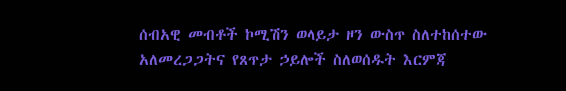ሰብአዊ መብቶች ኮሚሽን ወላይታ ዞን ውስጥ ስለተከሰተው አለመረጋጋትና የጸጥታ ኃይሎች ስለወሰዱት እርምጃ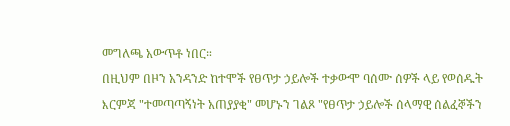መግለጫ አውጥቶ ነበር።
በዚህም በዞን አንዳንድ ከተሞች የፀጥታ ኃይሎች ተቃውሞ ባሰሙ ሰዎች ላይ የወሰዱት እርምጃ "ተመጣጣኝነት አጠያያቂ" መሆኑን ገልጾ "የፀጥታ ኃይሎች ሰላማዊ ሰልፈኞችን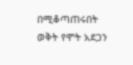በሚቆጣጠሩበት ወቅት የሞት አደጋን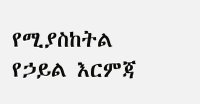የሚያስከትል የኃይል እርምጃ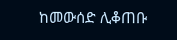ከመውሰድ ሊቆጠቡ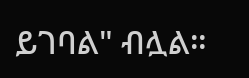ይገባል" ብሏል።